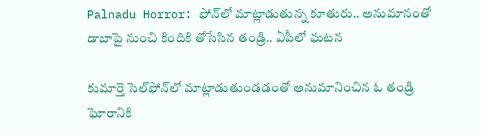Palnadu Horror: ఫోన్‌లో మాట్లాడుతున్న కూతురు.. అనుమానంతో డాబాపై నుంచి కిందికి తోసేసిన తండ్రి.. ఏపీలో ఘటన

కుమార్తె సెల్‌ఫోన్‌లో మాట్లాడుతుండడంతో అనుమానించిన ఓ తండ్రి ఘోరానికి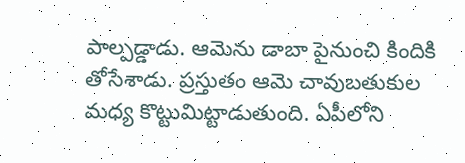పాల్పడ్డాడు. ఆమెను డాబా పైనుంచి కిందికి తోసేశాడు. ప్రస్తుతం ఆమె చావుబతుకుల మధ్య కొట్టుమిట్టాడుతుంది. ఏపీలోని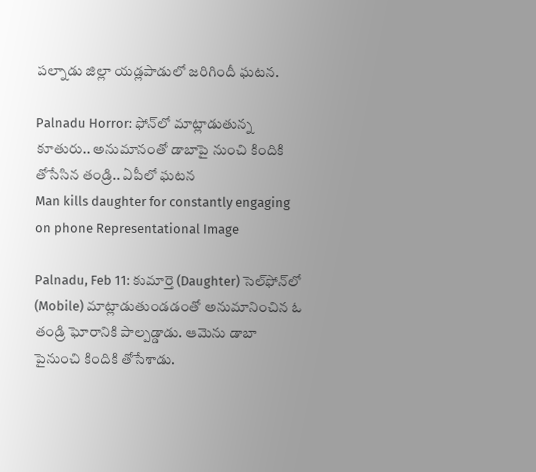పల్నాడు జిల్లా యడ్లపాడులో జరిగిందీ ఘటన.

Palnadu Horror: ఫోన్‌లో మాట్లాడుతున్న కూతురు.. అనుమానంతో డాబాపై నుంచి కిందికి తోసేసిన తండ్రి.. ఏపీలో ఘటన
Man kills daughter for constantly engaging on phone Representational Image

Palnadu, Feb 11: కుమార్తె (Daughter) సెల్‌ఫోన్‌లో (Mobile) మాట్లాడుతుండడంతో అనుమానించిన ఓ తండ్రి ఘోరానికి పాల్పడ్డాడు. ఆమెను డాబా పైనుంచి కిందికి తోసేశాడు.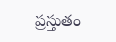ప్రస్తుతం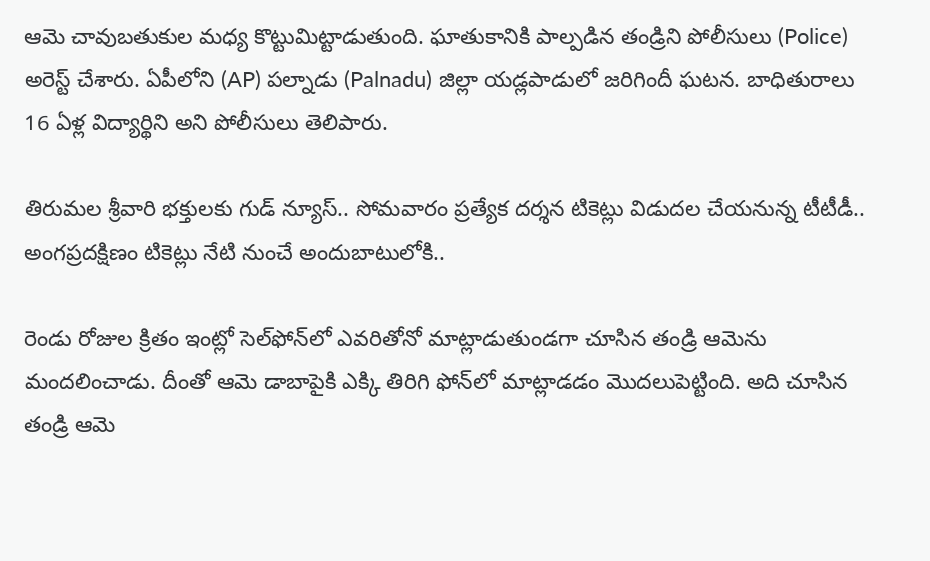ఆమె చావుబతుకుల మధ్య కొట్టుమిట్టాడుతుంది. ఘాతుకానికి పాల్పడిన తండ్రిని పోలీసులు (Police) అరెస్ట్ చేశారు. ఏపీలోని (AP) పల్నాడు (Palnadu) జిల్లా యడ్లపాడులో జరిగిందీ ఘటన. బాధితురాలు 16 ఏళ్ల విద్యార్థిని అని పోలీసులు తెలిపారు.

తిరుమల శ్రీవారి భక్తులకు గుడ్ న్యూస్.. సోమవారం ప్రత్యేక దర్శన టికెట్లు విడుదల చేయనున్న టీటీడీ.. అంగప్రదక్షిణం టికెట్లు నేటి నుంచే అందుబాటులోకి..

రెండు రోజుల క్రితం ఇంట్లో సెల్‌ఫోన్‌లో ఎవరితోనో మాట్లాడుతుండగా చూసిన తండ్రి ఆమెను మందలించాడు. దీంతో ఆమె డాబాపైకి ఎక్కి తిరిగి ఫోన్‌లో మాట్లాడడం మొదలుపెట్టింది. అది చూసిన తండ్రి ఆమె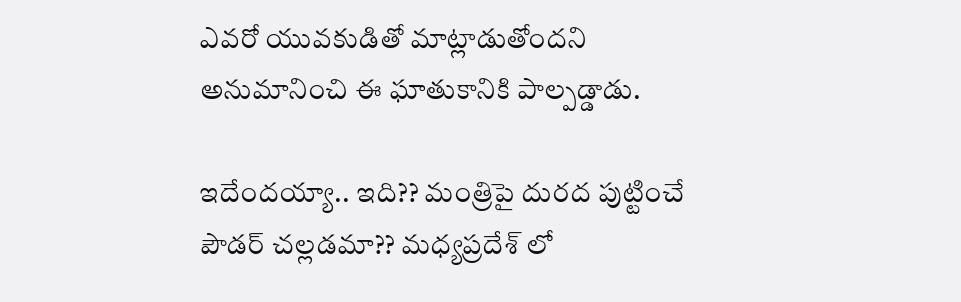ఎవరో యువకుడితో మాట్లాడుతోందని అనుమానించి ఈ ఘాతుకానికి పాల్పడ్డాడు.

ఇదేందయ్యా.. ఇది?? మంత్రిపై దురద పుట్టించే పౌడర్ చల్లడమా?? మధ్యప్రదేశ్ లో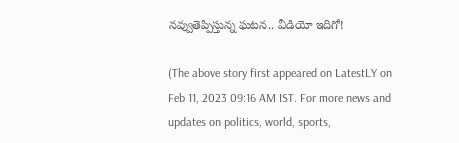నవ్వుతెప్పిస్తున్న ఘటన.. వీడియో ఇదిగో!

(The above story first appeared on LatestLY on Feb 11, 2023 09:16 AM IST. For more news and updates on politics, world, sports,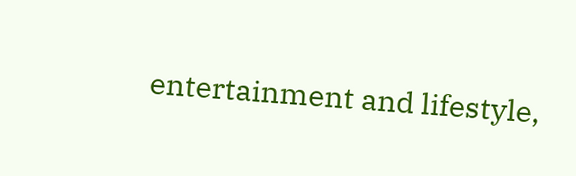entertainment and lifestyle,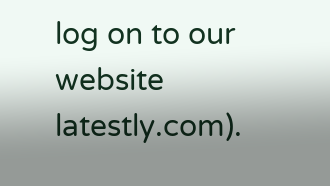log on to our website latestly.com).